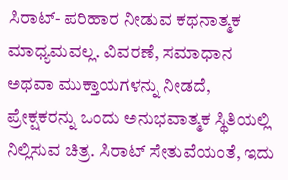ಸಿರಾಟ್- ಪರಿಹಾರ ನೀಡುವ ಕಥನಾತ್ಮಕ ಮಾಧ್ಯಮವಲ್ಲ. ವಿವರಣೆ, ಸಮಾಧಾನ ಅಥವಾ ಮುಕ್ತಾಯಗಳನ್ನು ನೀಡದೆ, ಪ್ರೇಕ್ಷಕರನ್ನು ಒಂದು ಅನುಭವಾತ್ಮಕ ಸ್ಥಿತಿಯಲ್ಲಿ ನಿಲ್ಲಿಸುವ ಚಿತ್ರ. ಸಿರಾಟ್ ಸೇತುವೆಯಂತೆ, ಇದು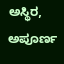ಅಸ್ಥಿರ, ಅಪೂರ್ಣ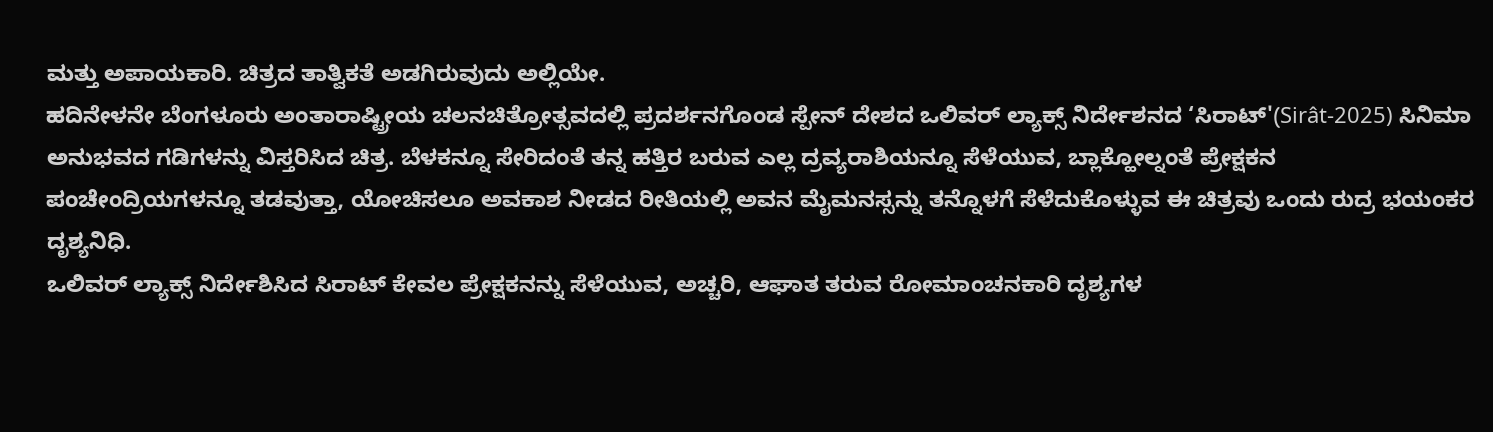ಮತ್ತು ಅಪಾಯಕಾರಿ. ಚಿತ್ರದ ತಾತ್ವಿಕತೆ ಅಡಗಿರುವುದು ಅಲ್ಲಿಯೇ.
ಹದಿನೇಳನೇ ಬೆಂಗಳೂರು ಅಂತಾರಾಷ್ಟ್ರೀಯ ಚಲನಚಿತ್ರೋತ್ಸವದಲ್ಲಿ ಪ್ರದರ್ಶನಗೊಂಡ ಸ್ಪೇನ್ ದೇಶದ ಒಲಿವರ್ ಲ್ಯಾಕ್ಸ್ ನಿರ್ದೇಶನದ ‘ಸಿರಾಟ್'(Sirât-2025) ಸಿನಿಮಾ ಅನುಭವದ ಗಡಿಗಳನ್ನು ವಿಸ್ತರಿಸಿದ ಚಿತ್ರ. ಬೆಳಕನ್ನೂ ಸೇರಿದಂತೆ ತನ್ನ ಹತ್ತಿರ ಬರುವ ಎಲ್ಲ ದ್ರವ್ಯರಾಶಿಯನ್ನೂ ಸೆಳೆಯುವ, ಬ್ಲಾಕ್ಹೋಲ್ನಂತೆ ಪ್ರೇಕ್ಷಕನ ಪಂಚೇಂದ್ರಿಯಗಳನ್ನೂ ತಡವುತ್ತಾ, ಯೋಚಿಸಲೂ ಅವಕಾಶ ನೀಡದ ರೀತಿಯಲ್ಲಿ ಅವನ ಮೈಮನಸ್ಸನ್ನು ತನ್ನೊಳಗೆ ಸೆಳೆದುಕೊಳ್ಳುವ ಈ ಚಿತ್ರವು ಒಂದು ರುದ್ರ ಭಯಂಕರ ದೃಶ್ಯನಿಧಿ.
ಒಲಿವರ್ ಲ್ಯಾಕ್ಸ್ ನಿರ್ದೇಶಿಸಿದ ಸಿರಾಟ್ ಕೇವಲ ಪ್ರೇಕ್ಷಕನನ್ನು ಸೆಳೆಯುವ, ಅಚ್ಚರಿ, ಆಘಾತ ತರುವ ರೋಮಾಂಚನಕಾರಿ ದೃಶ್ಯಗಳ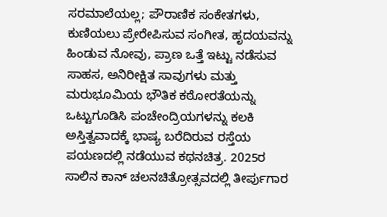ಸರಮಾಲೆಯಲ್ಲ; ಪೌರಾಣಿಕ ಸಂಕೇತಗಳು, ಕುಣಿಯಲು ಪ್ರೇರೇಪಿಸುವ ಸಂಗೀತ, ಹೃದಯವನ್ನು ಹಿಂಡುವ ನೋವು, ಪ್ರಾಣ ಒತ್ತೆ ಇಟ್ಟು ನಡೆಸುವ ಸಾಹಸ, ಅನಿರೀಕ್ಷಿತ ಸಾವುಗಳು ಮತ್ತು ಮರುಭೂಮಿಯ ಭೌತಿಕ ಕಠೋರತೆಯನ್ನು ಒಟ್ಟುಗೂಡಿಸಿ ಪಂಚೇಂದ್ರಿಯಗಳನ್ನು ಕಲಕಿ ಅಸ್ತಿತ್ವವಾದಕ್ಕೆ ಭಾಷ್ಯ ಬರೆದಿರುವ ರಸ್ತೆಯ ಪಯಣದಲ್ಲಿ ನಡೆಯುವ ಕಥನಚಿತ್ರ. 2025ರ ಸಾಲಿನ ಕಾನ್ ಚಲನಚಿತ್ರೋತ್ಸವದಲ್ಲಿ ತೀರ್ಪುಗಾರ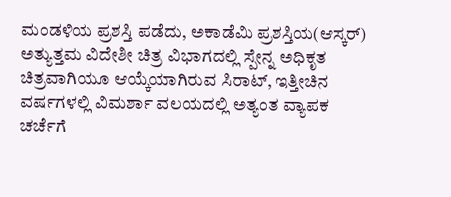ಮಂಡಳಿಯ ಪ್ರಶಸ್ತಿ ಪಡೆದು, ಅಕಾಡೆಮಿ ಪ್ರಶಸ್ತಿಯ(ಆಸ್ಕರ್) ಅತ್ಯುತ್ತಮ ವಿದೇಶೀ ಚಿತ್ರ ವಿಭಾಗದಲ್ಲಿ ಸ್ಪೇನ್ನ ಅಧಿಕೃತ ಚಿತ್ರವಾಗಿಯೂ ಆಯ್ಕೆಯಾಗಿರುವ ಸಿರಾಟ್, ಇತ್ತೀಚಿನ ವರ್ಷಗಳಲ್ಲಿ ವಿಮರ್ಶಾ ವಲಯದಲ್ಲಿ ಅತ್ಯಂತ ವ್ಯಾಪಕ ಚರ್ಚೆಗೆ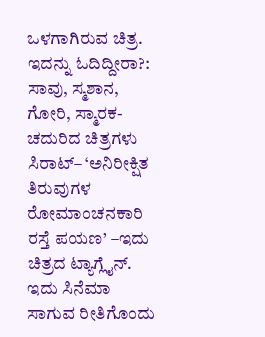ಒಳಗಾಗಿರುವ ಚಿತ್ರ.
ಇದನ್ನು ಓದಿದ್ದೀರಾ?: ಸಾವು, ಸ್ಮಶಾನ, ಗೋರಿ, ಸ್ಮಾರಕ- ಚದುರಿದ ಚಿತ್ರಗಳು
ಸಿರಾಟ್– ‘ಅನಿರೀಕ್ಷಿತ ತಿರುವುಗಳ ರೋಮಾಂಚನಕಾರಿ ರಸ್ತೆ ಪಯಣ’ –ಇದು ಚಿತ್ರದ ಟ್ಯಾಗ್ಲೈನ್. ಇದು ಸಿನೆಮಾ ಸಾಗುವ ರೀತಿಗೊಂದು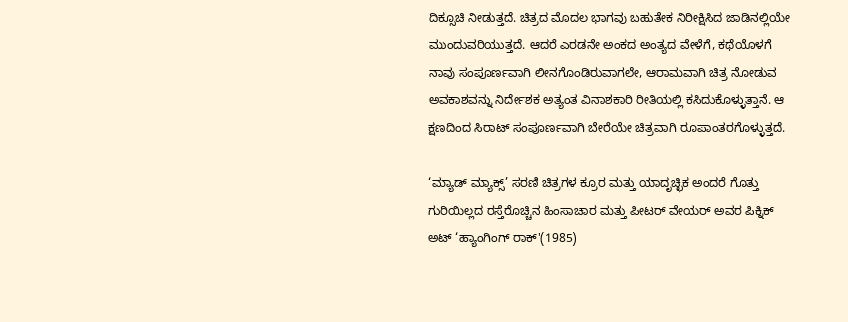ದಿಕ್ಸೂಚಿ ನೀಡುತ್ತದೆ. ಚಿತ್ರದ ಮೊದಲ ಭಾಗವು ಬಹುತೇಕ ನಿರೀಕ್ಷಿಸಿದ ಜಾಡಿನಲ್ಲಿಯೇ ಮುಂದುವರಿಯುತ್ತದೆ. ಆದರೆ ಎರಡನೇ ಅಂಕದ ಅಂತ್ಯದ ವೇಳೆಗೆ, ಕಥೆಯೊಳಗೆ ನಾವು ಸಂಪೂರ್ಣವಾಗಿ ಲೀನಗೊಂಡಿರುವಾಗಲೇ, ಆರಾಮವಾಗಿ ಚಿತ್ರ ನೋಡುವ ಅವಕಾಶವನ್ನು ನಿರ್ದೇಶಕ ಅತ್ಯಂತ ವಿನಾಶಕಾರಿ ರೀತಿಯಲ್ಲಿ ಕಸಿದುಕೊಳ್ಳುತ್ತಾನೆ. ಆ ಕ್ಷಣದಿಂದ ಸಿರಾಟ್ ಸಂಪೂರ್ಣವಾಗಿ ಬೇರೆಯೇ ಚಿತ್ರವಾಗಿ ರೂಪಾಂತರಗೊಳ್ಳುತ್ತದೆ.

‘ಮ್ಯಾಡ್ ಮ್ಯಾಕ್ಸ್’ ಸರಣಿ ಚಿತ್ರಗಳ ಕ್ರೂರ ಮತ್ತು ಯಾದೃಚ್ಛಿಕ ಅಂದರೆ ಗೊತ್ತು ಗುರಿಯಿಲ್ಲದ ರಸ್ತೆರೊಚ್ಚಿನ ಹಿಂಸಾಚಾರ ಮತ್ತು ಪೀಟರ್ ವೇಯರ್ ಅವರ ಪಿಕ್ನಿಕ್ ಅಟ್ ‘ಹ್ಯಾಂಗಿಂಗ್ ರಾಕ್'(1985)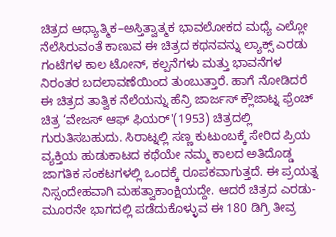ಚಿತ್ರದ ಆಧ್ಯಾತ್ಮಿಕ–ಅಸ್ತಿತ್ವಾತ್ಮಕ ಭಾವಲೋಕದ ಮಧ್ಯೆ ಎಲ್ಲೋ ನೆಲೆಸಿರುವಂತೆ ಕಾಣುವ ಈ ಚಿತ್ರದ ಕಥನವನ್ನು ಲ್ಯಾಕ್ಸ್ ಎರಡು ಗಂಟೆಗಳ ಕಾಲ ಟೋನ್, ಕಲ್ಪನೆಗಳು ಮತ್ತು ಭಾವನೆಗಳ ನಿರಂತರ ಬದಲಾವಣೆಯಿಂದ ತುಂಬುತ್ತಾರೆ. ಹಾಗೆ ನೋಡಿದರೆ ಈ ಚಿತ್ರದ ತಾತ್ವಿಕ ನೆಲೆಯನ್ನು ಹೆನ್ರಿ ಜಾರ್ಜಸ್ ಕ್ಲೌಜಾಟ್ನ ಫ್ರೆಂಚ್ ಚಿತ್ರ ‘ವೇಜಸ್ ಆಫ್ ಫಿಯರ್'(1953) ಚಿತ್ರದಲ್ಲಿ ಗುರುತಿಸಬಹುದು. ಸಿರಾಟ್ನಲ್ಲಿ ಸಣ್ಣ ಕುಟುಂಬಕ್ಕೆ ಸೇರಿದ ಪ್ರಿಯ ವ್ಯಕ್ತಿಯ ಹುಡುಕಾಟದ ಕಥೆಯೇ ನಮ್ಮ ಕಾಲದ ಅತಿದೊಡ್ಡ ಜಾಗತಿಕ ಸಂಕಟಗಳಲ್ಲಿ ಒಂದಕ್ಕೆ ರೂಪಕವಾಗುತ್ತದೆ. ಈ ಪ್ರಯತ್ನ ನಿಸ್ಸಂದೇಹವಾಗಿ ಮಹತ್ವಾಕಾಂಕ್ಷಿಯದ್ದೇ. ಆದರೆ ಚಿತ್ರದ ಎರಡು-ಮೂರನೇ ಭಾಗದಲ್ಲಿ ಪಡೆದುಕೊಳ್ಳುವ ಈ 180 ಡಿಗ್ರಿ ತೀವ್ರ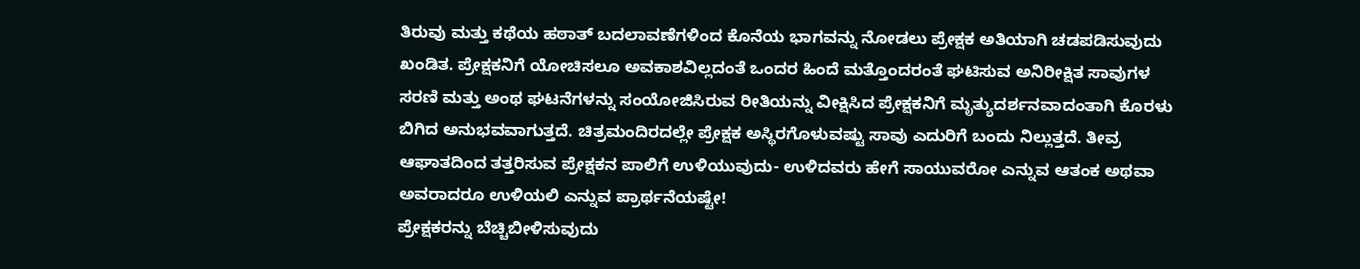ತಿರುವು ಮತ್ತು ಕಥೆಯ ಹಠಾತ್ ಬದಲಾವಣೆಗಳಿಂದ ಕೊನೆಯ ಭಾಗವನ್ನು ನೋಡಲು ಪ್ರೇಕ್ಷಕ ಅತಿಯಾಗಿ ಚಡಪಡಿಸುವುದು ಖಂಡಿತ. ಪ್ರೇಕ್ಷಕನಿಗೆ ಯೋಚಿಸಲೂ ಅವಕಾಶವಿಲ್ಲದಂತೆ ಒಂದರ ಹಿಂದೆ ಮತ್ತೊಂದರಂತೆ ಘಟಿಸುವ ಅನಿರೀಕ್ಷಿತ ಸಾವುಗಳ ಸರಣಿ ಮತ್ತು ಅಂಥ ಘಟನೆಗಳನ್ನು ಸಂಯೋಜಿಸಿರುವ ರೀತಿಯನ್ನು ವೀಕ್ಷಿಸಿದ ಪ್ರೇಕ್ಷಕನಿಗೆ ಮೃತ್ಯುದರ್ಶನವಾದಂತಾಗಿ ಕೊರಳು ಬಿಗಿದ ಅನುಭವವಾಗುತ್ತದೆ. ಚಿತ್ರಮಂದಿರದಲ್ಲೇ ಪ್ರೇಕ್ಷಕ ಅಸ್ಥಿರಗೊಳುವಷ್ಟು ಸಾವು ಎದುರಿಗೆ ಬಂದು ನಿಲ್ಲುತ್ತದೆ. ತೀವ್ರ ಆಘಾತದಿಂದ ತತ್ತರಿಸುವ ಪ್ರೇಕ್ಷಕನ ಪಾಲಿಗೆ ಉಳಿಯುವುದು- ಉಳಿದವರು ಹೇಗೆ ಸಾಯುವರೋ ಎನ್ನುವ ಆತಂಕ ಅಥವಾ ಅವರಾದರೂ ಉಳಿಯಲಿ ಎನ್ನುವ ಪ್ರಾರ್ಥನೆಯಷ್ಟೇ!
ಪ್ರೇಕ್ಷಕರನ್ನು ಬೆಚ್ಚಿಬೀಳಿಸುವುದು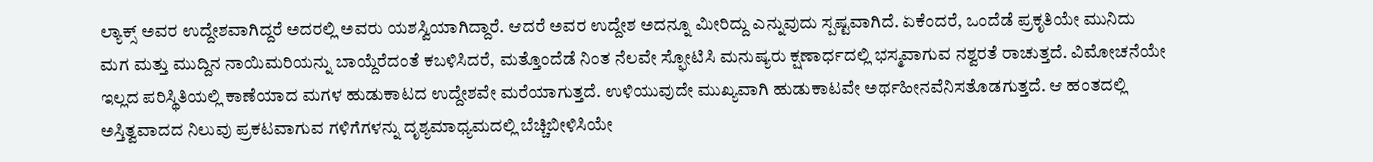ಲ್ಯಾಕ್ಸ್ ಅವರ ಉದ್ದೇಶವಾಗಿದ್ದರೆ ಅದರಲ್ಲಿ ಅವರು ಯಶಸ್ವಿಯಾಗಿದ್ದಾರೆ. ಆದರೆ ಅವರ ಉದ್ದೇಶ ಅದನ್ನೂ ಮೀರಿದ್ದು ಎನ್ನುವುದು ಸ್ಪಷ್ಟವಾಗಿದೆ. ಏಕೆಂದರೆ, ಒಂದೆಡೆ ಪ್ರಕೃತಿಯೇ ಮುನಿದು ಮಗ ಮತ್ತು ಮುದ್ದಿನ ನಾಯಿಮರಿಯನ್ನು ಬಾಯ್ದೆರೆದಂತೆ ಕಬಳಿಸಿದರೆ, ಮತ್ತೊಂದೆಡೆ ನಿಂತ ನೆಲವೇ ಸ್ಫೋಟಿಸಿ ಮನುಷ್ಯರು ಕ್ಷಣಾರ್ಧದಲ್ಲಿ ಭಸ್ಮವಾಗುವ ನಶ್ವರತೆ ರಾಚುತ್ತದೆ. ವಿಮೋಚನೆಯೇ ಇಲ್ಲದ ಪರಿಸ್ಥಿತಿಯಲ್ಲಿ ಕಾಣೆಯಾದ ಮಗಳ ಹುಡುಕಾಟದ ಉದ್ದೇಶವೇ ಮರೆಯಾಗುತ್ತದೆ. ಉಳಿಯುವುದೇ ಮುಖ್ಯವಾಗಿ ಹುಡುಕಾಟವೇ ಅರ್ಥಹೀನವೆನಿಸತೊಡಗುತ್ತದೆ. ಆ ಹಂತದಲ್ಲಿ ಅಸ್ತಿತ್ವವಾದದ ನಿಲುವು ಪ್ರಕಟವಾಗುವ ಗಳಿಗೆಗಳನ್ನು ದೃಶ್ಯಮಾಧ್ಯಮದಲ್ಲಿ ಬೆಚ್ಚಿಬೀಳಿಸಿಯೇ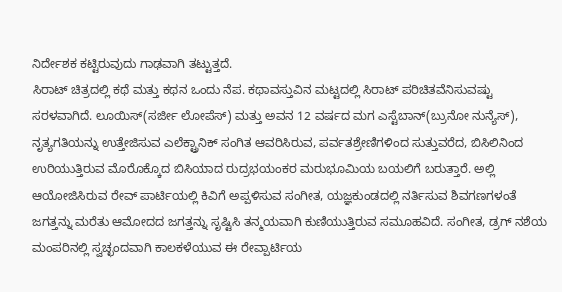ನಿರ್ದೇಶಕ ಕಟ್ಟಿರುವುದು ಗಾಢವಾಗಿ ತಟ್ಟುತ್ತದೆ.
ಸಿರಾಟ್ ಚಿತ್ರದಲ್ಲಿ ಕಥೆ ಮತ್ತು ಕಥನ ಒಂದು ನೆಪ. ಕಥಾವಸ್ತುವಿನ ಮಟ್ಟದಲ್ಲಿ ಸಿರಾಟ್ ಪರಿಚಿತವೆನಿಸುವಷ್ಟು ಸರಳವಾಗಿದೆ. ಲೂಯಿಸ್(ಸರ್ಜೀ ಲೋಪೆಸ್) ಮತ್ತು ಅವನ 12 ವರ್ಷದ ಮಗ ಎಸ್ಟೆಬಾನ್(ಬ್ರುನೋ ನುನ್ಯೆಸ್), ನೃತ್ಯಗತಿಯನ್ನು ಉತ್ತೇಜಿಸುವ ಎಲೆಕ್ಟ್ರಾನಿಕ್ ಸಂಗಿತ ಆವರಿಸಿರುವ, ಪರ್ವತಶ್ರೇಣಿಗಳಿಂದ ಸುತ್ತುವರೆದ, ಬಿಸಿಲಿನಿಂದ ಉರಿಯುತ್ತಿರುವ ಮೊರೊಕ್ಕೊದ ಬಿಸಿಯಾದ ರುದ್ರಭಯಂಕರ ಮರುಭೂಮಿಯ ಬಯಲಿಗೆ ಬರುತ್ತಾರೆ. ಅಲ್ಲಿ ಆಯೋಜಿಸಿರುವ ರೇವ್ ಪಾರ್ಟಿಯಲ್ಲಿ ಕಿವಿಗೆ ಅಪ್ಪಳಿಸುವ ಸಂಗೀತ, ಯಜ್ಞಕುಂಡದಲ್ಲಿ ನರ್ತಿಸುವ ಶಿವಗಣಗಳಂತೆ ಜಗತ್ತನ್ನು ಮರೆತು ಆಮೋದದ ಜಗತ್ತನ್ನು ಸೃಷ್ಟಿಸಿ ತನ್ಮಯವಾಗಿ ಕುಣಿಯುತ್ತಿರುವ ಸಮೂಹವಿದೆ. ಸಂಗೀತ, ಡ್ರಗ್ ನಶೆಯ ಮಂಪರಿನಲ್ಲಿ ಸ್ವಚ್ಛಂದವಾಗಿ ಕಾಲಕಳೆಯುವ ಈ ರೇವ್ಪಾರ್ಟಿಯ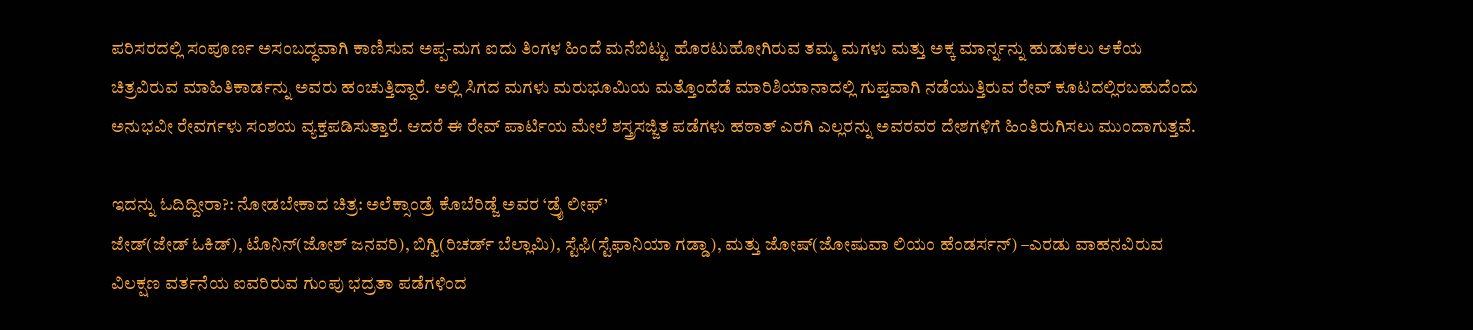ಪರಿಸರದಲ್ಲಿ ಸಂಪೂರ್ಣ ಅಸಂಬದ್ಧವಾಗಿ ಕಾಣಿಸುವ ಅಪ್ಪ-ಮಗ ಐದು ತಿಂಗಳ ಹಿಂದೆ ಮನೆಬಿಟ್ಟು ಹೊರಟುಹೋಗಿರುವ ತಮ್ಮ ಮಗಳು ಮತ್ತು ಅಕ್ಕ ಮಾರ್ನ್ನನ್ನು ಹುಡುಕಲು ಆಕೆಯ ಚಿತ್ರವಿರುವ ಮಾಹಿತಿಕಾರ್ಡನ್ನು ಅವರು ಹಂಚುತ್ತಿದ್ದಾರೆ. ಅಲ್ಲಿ ಸಿಗದ ಮಗಳು ಮರುಭೂಮಿಯ ಮತ್ತೊಂದೆಡೆ ಮಾರಿಶಿಯಾನಾದಲ್ಲಿ ಗುಪ್ತವಾಗಿ ನಡೆಯುತ್ತಿರುವ ರೇವ್ ಕೂಟದಲ್ಲಿರಬಹುದೆಂದು ಅನುಭವೀ ರೇವರ್ಗಳು ಸಂಶಯ ವ್ಯಕ್ತಪಡಿಸುತ್ತಾರೆ. ಆದರೆ ಈ ರೇವ್ ಪಾರ್ಟಿಯ ಮೇಲೆ ಶಸ್ತ್ರಸಜ್ಜಿತ ಪಡೆಗಳು ಹಠಾತ್ ಎರಗಿ ಎಲ್ಲರನ್ನು ಅವರವರ ದೇಶಗಳಿಗೆ ಹಿಂತಿರುಗಿಸಲು ಮುಂದಾಗುತ್ತವೆ.

ಇದನ್ನು ಓದಿದ್ದೀರಾ?: ನೋಡಬೇಕಾದ ಚಿತ್ರ: ಅಲೆಕ್ಸಾಂಡ್ರೆ ಕೊಬೆರಿಡ್ಜೆ ಅವರ ‘ಡ್ರೈ ಲೀಫ್’
ಜೇಡ್(ಜೇಡ್ ಓಕಿಡ್), ಟೊನಿನ್(ಜೋಶ್ ಜನವರಿ), ಬಿಗ್ವಿ(ರಿಚರ್ಡ್ ಬೆಲ್ಲಾಮಿ), ಸ್ಟೆಫಿ(ಸ್ಟೆಫಾನಿಯಾ ಗಡ್ಡಾ), ಮತ್ತು ಜೋಷ್(ಜೋಷುವಾ ಲಿಯಂ ಹೆಂಡರ್ಸನ್) –ಎರಡು ವಾಹನವಿರುವ ವಿಲಕ್ಷಣ ವರ್ತನೆಯ ಐವರಿರುವ ಗುಂಪು ಭದ್ರತಾ ಪಡೆಗಳಿಂದ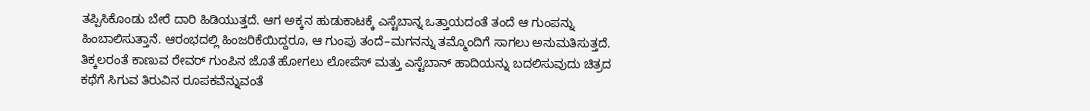ತಪ್ಪಿಸಿಕೊಂಡು ಬೇರೆ ದಾರಿ ಹಿಡಿಯುತ್ತದೆ. ಆಗ ಅಕ್ಕನ ಹುಡುಕಾಟಕ್ಕೆ ಎಸ್ಟೆಬಾನ್ನ ಒತ್ತಾಯದಂತೆ ತಂದೆ ಆ ಗುಂಪನ್ನು ಹಿಂಬಾಲಿಸುತ್ತಾನೆ. ಆರಂಭದಲ್ಲಿ ಹಿಂಜರಿಕೆಯಿದ್ದರೂ, ಆ ಗುಂಪು ತಂದೆ–ಮಗನನ್ನು ತಮ್ಮೊಂದಿಗೆ ಸಾಗಲು ಅನುಮತಿಸುತ್ತದೆ. ತಿಕ್ಕಲರಂತೆ ಕಾಣುವ ರೇವರ್ ಗುಂಪಿನ ಜೊತೆ ಹೋಗಲು ಲೋಪೆಸ್ ಮತ್ತು ಎಸ್ಟೆಬಾನ್ ಹಾದಿಯನ್ನು ಬದಲಿಸುವುದು ಚಿತ್ರದ ಕಥೆಗೆ ಸಿಗುವ ತಿರುವಿನ ರೂಪಕವೆನ್ನುವಂತೆ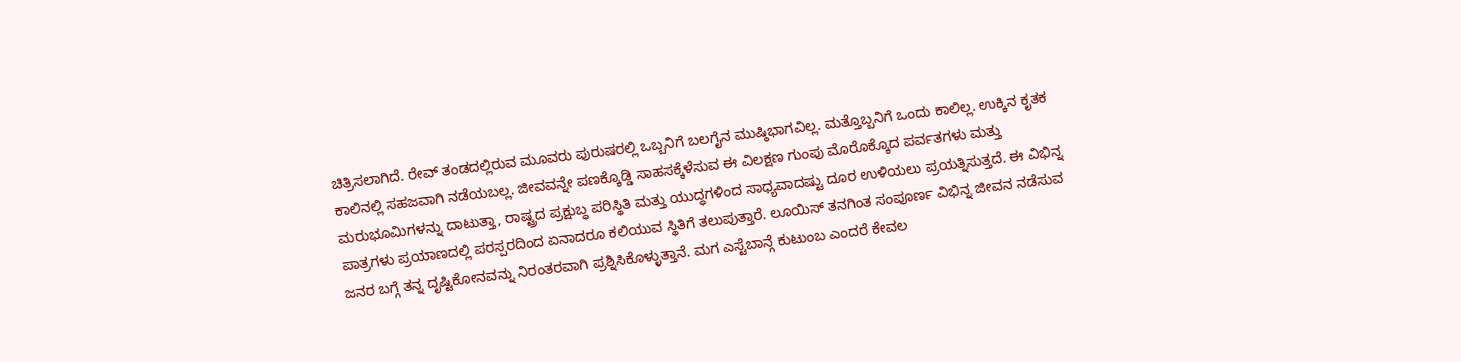ಚಿತ್ರಿಸಲಾಗಿದೆ. ರೇವ್ ತಂಡದಲ್ಲಿರುವ ಮೂವರು ಪುರುಷರಲ್ಲಿ ಒಬ್ಬನಿಗೆ ಬಲಗೈನ ಮುಷ್ಠಿಭಾಗವಿಲ್ಲ. ಮತ್ತೊಬ್ಬನಿಗೆ ಒಂದು ಕಾಲಿಲ್ಲ. ಉಕ್ಕಿನ ಕೃತಕ ಕಾಲಿನಲ್ಲಿ ಸಹಜವಾಗಿ ನಡೆಯಬಲ್ಲ. ಜೀವವನ್ನೇ ಪಣಕ್ಕೊಡ್ಡಿ ಸಾಹಸಕ್ಕೆಳೆಸುವ ಈ ವಿಲಕ್ಷಣ ಗುಂಪು ಮೊರೊಕ್ಕೊದ ಪರ್ವತಗಳು ಮತ್ತು ಮರುಭೂಮಿಗಳನ್ನು ದಾಟುತ್ತಾ, ರಾಷ್ಟ್ರದ ಪ್ರಕ್ಷುಬ್ಧ ಪರಿಸ್ಥಿತಿ ಮತ್ತು ಯುದ್ಧಗಳಿಂದ ಸಾಧ್ಯವಾದಷ್ಟು ದೂರ ಉಳಿಯಲು ಪ್ರಯತ್ನಿಸುತ್ತದೆ. ಈ ವಿಭಿನ್ನ ಪಾತ್ರಗಳು ಪ್ರಯಾಣದಲ್ಲಿ ಪರಸ್ಪರದಿಂದ ಏನಾದರೂ ಕಲಿಯುವ ಸ್ಥಿತಿಗೆ ತಲುಪುತ್ತಾರೆ. ಲೂಯಿಸ್ ತನಗಿಂತ ಸಂಪೂರ್ಣ ವಿಭಿನ್ನ ಜೀವನ ನಡೆಸುವ ಜನರ ಬಗ್ಗೆ ತನ್ನ ದೃಷ್ಟಿಕೋನವನ್ನು ನಿರಂತರವಾಗಿ ಪ್ರಶ್ನಿಸಿಕೊಳ್ಳುತ್ತಾನೆ. ಮಗ ಎಸ್ಟೆಬಾನ್ಗೆ ಕುಟುಂಬ ಎಂದರೆ ಕೇವಲ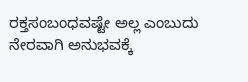ರಕ್ತಸಂಬಂಧವಷ್ಟೇ ಅಲ್ಲ ಎಂಬುದು ನೇರವಾಗಿ ಅನುಭವಕ್ಕೆ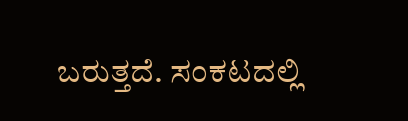ಬರುತ್ತದೆ. ಸಂಕಟದಲ್ಲಿ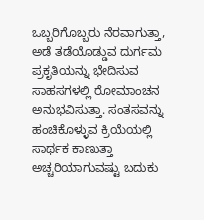ಒಬ್ಬರಿಗೊಬ್ಬರು ನೆರವಾಗುತ್ತಾ, ಅಡೆ ತಡೆಯೊಡ್ಡುವ ದುರ್ಗಮ ಪ್ರಕೃತಿಯನ್ನು ಭೇದಿಸುವ ಸಾಹಸಗಳಲ್ಲಿ ರೋಮಾಂಚನ ಅನುಭವಿಸುತ್ತಾ. ಸಂತಸವನ್ನು ಹಂಚಿಕೊಳ್ಳುವ ಕ್ರಿಯೆಯಲ್ಲಿ ಸಾರ್ಥಕ ಕಾಣುತ್ತಾ ಅಚ್ಚರಿಯಾಗುವಷ್ಟು ಬದುಕು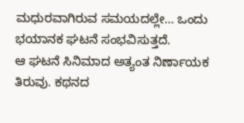ಮಧುರವಾಗಿರುವ ಸಮಯದಲ್ಲೇ… ಒಂದು ಭಯಾನಕ ಘಟನೆ ಸಂಭವಿಸುತ್ತದೆ.
ಆ ಘಟನೆ ಸಿನಿಮಾದ ಅತ್ಯಂತ ನಿರ್ಣಾಯಕ ತಿರುವು. ಕಥನದ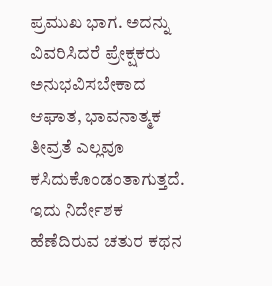ಪ್ರಮುಖ ಭಾಗ. ಅದನ್ನು ವಿವರಿಸಿದರೆ ಪ್ರೇಕ್ಷಕರು ಅನುಭವಿಸಬೇಕಾದ ಆಘಾತ, ಭಾವನಾತ್ಮಕ ತೀವ್ರತೆ ಎಲ್ಲವೂ ಕಸಿದುಕೊಂಡಂತಾಗುತ್ತದೆ. ಇದು ನಿರ್ದೇಶಕ ಹೆಣೆದಿರುವ ಚತುರ ಕಥನ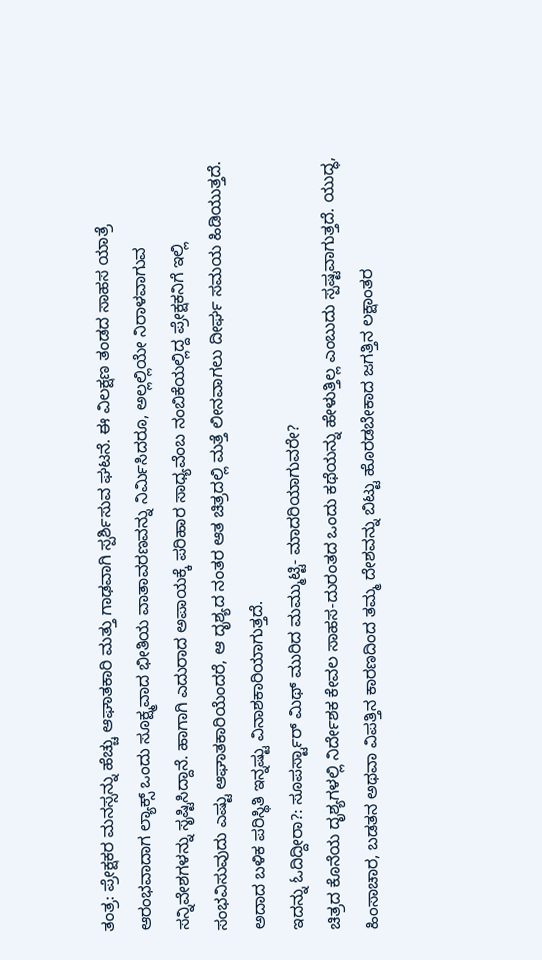ತಂತ್ರ: ಪ್ರೇಕ್ಷಕರ ಮನಸ್ಸನ್ನು ಹೆಚ್ಚು ಆಘಾತಕಾರಿ ಮತ್ತು ಗಾಢವಾಗಿ ಸ್ಪರ್ಶಿಸುವ ಘಟನೆ. ಈ ವಿಲಕ್ಷಣ ತಂಡದ ಸಾಹಸ ಯಾತ್ರೆ ಆರಂಭವಾದಾಗ ಲ್ಯಾಕ್ಸ್ ಒಂದು ಸೂಕ್ಷ್ಮವಾದ ಭೀತಿಯ ವಾತಾವರಣವನ್ನು ನಿರ್ಮಿಸಿದರೂ, ಅಲ್ಲಲ್ಲಿಯೇ ನಿರಾಳವಾಗುವ ಸನ್ನಿವೇಶಗಳನ್ನು ಸೃಷ್ಟಿಸಿದ್ದಾನೆ. ಹಾಗಾಗಿ ಎದುರಾದ ಅಪಾಯಕ್ಕೆ ಪರಿಹಾರ ಸಾಧ್ಯವೆಂಬ ನಂಬಿಕೆಯಲ್ಲಿದ್ದ ಪ್ರೇಕ್ಷಕನಿಗೆ ಇಲ್ಲಿ ಸಂಭವಿಸುವುದು ಎಷ್ಟು ಆಘಾತಕಾರಿಯೆಂದರೆ, ಆ ದೃಶ್ಯದ ನಂತರ ಆತ ಚಿತ್ರದಲ್ಲಿ ಮತ್ತೆ ಲೀನವಾಗಲು ದೀರ್ಘ ಸಮಯ ಹಿಡಿಯುತ್ತದೆ. ಅದಾದ ಬಳಿಕ ಪರಿಸ್ಥಿತಿ ಇನ್ನಷ್ಟು ವಿನಾಶಕಾರಿಯಾಗುತ್ತದೆ.
ಇದನ್ನು ಓದಿದ್ದೀರಾ?: ಸೂಪರ್ಸ್ಟಾರ್ ಮಿಥ್ ಮುರಿದ ಮಮ್ಮುಟ್ಟಿ- ಮಾದರಿಯಾಗುವರೇ?
ಚಿತ್ರದ ಕೊನೆಯ ದೃಶ್ಯಗಳಲ್ಲಿ ನಿರ್ದೇಶಕ ಕೇವಲ ಸಾಹಸ-ದುರಂತದ ಒಂದು ಕಥೆಯನ್ನು ಹೇಳುತ್ತಿಲ್ಲ ಎಂಬುದು ಸ್ಪಷ್ಟವಾಗುತ್ತದೆ. ಯುದ್ಧ, ಹಿಂಸಾಚಾರ, ಬಡತನ ಅಥವಾ ವಿಪತ್ತಿನ ಕಾರಣದಿಂದ ತಮ್ಮ ದೇಶವನ್ನು ಬಿಟ್ಟು ಹೊರಡಬೇಕಾದ ಜಗತ್ತಿನ ಲಕ್ಷಾಂತರ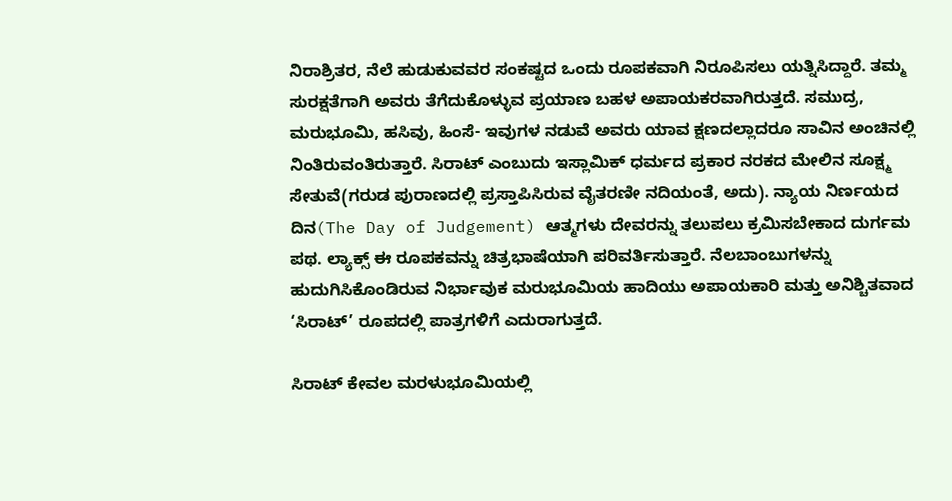ನಿರಾಶ್ರಿತರ, ನೆಲೆ ಹುಡುಕುವವರ ಸಂಕಷ್ಟದ ಒಂದು ರೂಪಕವಾಗಿ ನಿರೂಪಿಸಲು ಯತ್ನಿಸಿದ್ದಾರೆ. ತಮ್ಮ ಸುರಕ್ಷತೆಗಾಗಿ ಅವರು ತೆಗೆದುಕೊಳ್ಳುವ ಪ್ರಯಾಣ ಬಹಳ ಅಪಾಯಕರವಾಗಿರುತ್ತದೆ. ಸಮುದ್ರ, ಮರುಭೂಮಿ, ಹಸಿವು, ಹಿಂಸೆ- ಇವುಗಳ ನಡುವೆ ಅವರು ಯಾವ ಕ್ಷಣದಲ್ಲಾದರೂ ಸಾವಿನ ಅಂಚಿನಲ್ಲಿ ನಿಂತಿರುವಂತಿರುತ್ತಾರೆ. ಸಿರಾಟ್ ಎಂಬುದು ಇಸ್ಲಾಮಿಕ್ ಧರ್ಮದ ಪ್ರಕಾರ ನರಕದ ಮೇಲಿನ ಸೂಕ್ಷ್ಮ ಸೇತುವೆ(ಗರುಡ ಪುರಾಣದಲ್ಲಿ ಪ್ರಸ್ತಾಪಿಸಿರುವ ವೈತರಣೀ ನದಿಯಂತೆ, ಅದು). ನ್ಯಾಯ ನಿರ್ಣಯದ ದಿನ(The Day of Judgement) ಆತ್ಮಗಳು ದೇವರನ್ನು ತಲುಪಲು ಕ್ರಮಿಸಬೇಕಾದ ದುರ್ಗಮ ಪಥ. ಲ್ಯಾಕ್ಸ್ ಈ ರೂಪಕವನ್ನು ಚಿತ್ರಭಾಷೆಯಾಗಿ ಪರಿವರ್ತಿಸುತ್ತಾರೆ. ನೆಲಬಾಂಬುಗಳನ್ನು ಹುದುಗಿಸಿಕೊಂಡಿರುವ ನಿರ್ಭಾವುಕ ಮರುಭೂಮಿಯ ಹಾದಿಯು ಅಪಾಯಕಾರಿ ಮತ್ತು ಅನಿಶ್ಚಿತವಾದ ‘ಸಿರಾಟ್’ ರೂಪದಲ್ಲಿ ಪಾತ್ರಗಳಿಗೆ ಎದುರಾಗುತ್ತದೆ.

ಸಿರಾಟ್ ಕೇವಲ ಮರಳುಭೂಮಿಯಲ್ಲಿ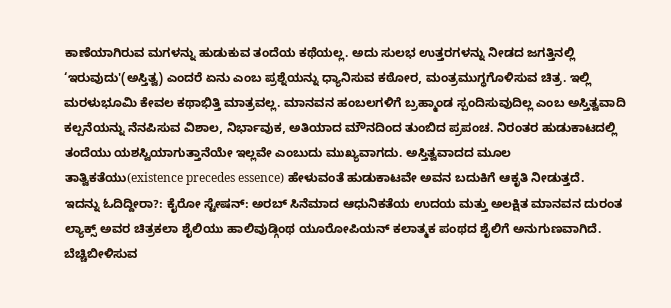ಕಾಣೆಯಾಗಿರುವ ಮಗಳನ್ನು ಹುಡುಕುವ ತಂದೆಯ ಕಥೆಯಲ್ಲ. ಅದು ಸುಲಭ ಉತ್ತರಗಳನ್ನು ನೀಡದ ಜಗತ್ತಿನಲ್ಲಿ ‘ಇರುವುದು'(ಅಸ್ತಿತ್ವ) ಎಂದರೆ ಏನು ಎಂಬ ಪ್ರಶ್ನೆಯನ್ನು ಧ್ಯಾನಿಸುವ ಕಠೋರ, ಮಂತ್ರಮುಗ್ಧಗೊಳಿಸುವ ಚಿತ್ರ. ಇಲ್ಲಿ ಮರಳುಭೂಮಿ ಕೇವಲ ಕಥಾಭಿತ್ತಿ ಮಾತ್ರವಲ್ಲ. ಮಾನವನ ಹಂಬಲಗಳಿಗೆ ಬ್ರಹ್ಮಾಂಡ ಸ್ಪಂದಿಸುವುದಿಲ್ಲ ಎಂಬ ಅಸ್ತಿತ್ವವಾದಿ ಕಲ್ಪನೆಯನ್ನು ನೆನಪಿಸುವ ವಿಶಾಲ, ನಿರ್ಭಾವುಕ, ಅತಿಯಾದ ಮೌನದಿಂದ ತುಂಬಿದ ಪ್ರಪಂಚ. ನಿರಂತರ ಹುಡುಕಾಟದಲ್ಲಿ ತಂದೆಯು ಯಶಸ್ವಿಯಾಗುತ್ತಾನೆಯೇ ಇಲ್ಲವೇ ಎಂಬುದು ಮುಖ್ಯವಾಗದು. ಅಸ್ತಿತ್ವವಾದದ ಮೂಲ ತಾತ್ವಿಕತೆಯು(existence precedes essence) ಹೇಳುವಂತೆ ಹುಡುಕಾಟವೇ ಅವನ ಬದುಕಿಗೆ ಆಕೃತಿ ನೀಡುತ್ತದೆ.
ಇದನ್ನು ಓದಿದ್ದೀರಾ?: ಕೈರೋ ಸ್ಟೇಷನ್: ಅರಬ್ ಸಿನೆಮಾದ ಆಧುನಿಕತೆಯ ಉದಯ ಮತ್ತು ಅಲಕ್ಷಿತ ಮಾನವನ ದುರಂತ
ಲ್ಯಾಕ್ಸ್ ಅವರ ಚಿತ್ರಕಲಾ ಶೈಲಿಯು ಹಾಲಿವುಡ್ಗಿಂಥ ಯೂರೋಪಿಯನ್ ಕಲಾತ್ಮಕ ಪಂಥದ ಶೈಲಿಗೆ ಅನುಗುಣವಾಗಿದೆ. ಬೆಚ್ಚಿಬೀಳಿಸುವ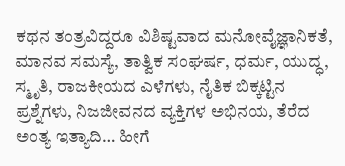ಕಥನ ತಂತ್ರವಿದ್ದರೂ ವಿಶಿಷ್ಟವಾದ ಮನೋವೈಜ್ಞಾನಿಕತೆ, ಮಾನವ ಸಮಸ್ಯೆ, ತಾತ್ವಿಕ ಸಂಘರ್ಷ, ಧರ್ಮ, ಯುದ್ಧ, ಸ್ಮೃತಿ, ರಾಜಕೀಯದ ಎಳೆಗಳು, ನೈತಿಕ ಬಿಕ್ಕಟ್ಟಿನ ಪ್ರಶ್ನೆಗಳು, ನಿಜಜೀವನದ ವ್ಯಕ್ತಿಗಳ ಅಭಿನಯ, ತೆರೆದ ಅಂತ್ಯ ಇತ್ಯಾದಿ… ಹೀಗೆ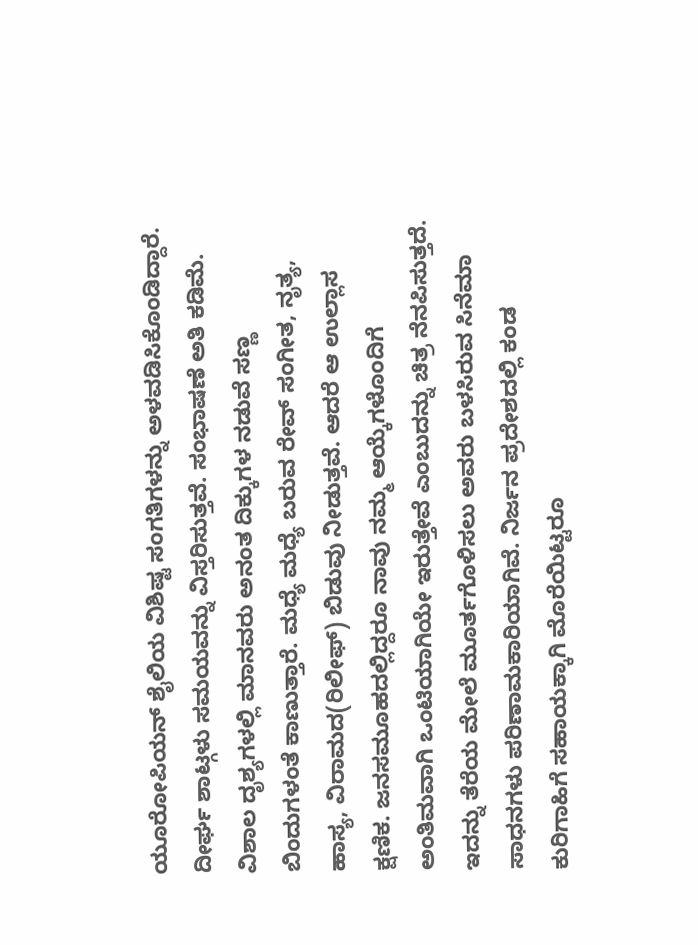ಯೂರೋಪಿಯನ್ ಶೈಲಿಯ ವಿಶಿಷ್ಟ ಸಂಗತಿಗಳನ್ನು ಅಳವಡಿಸಿಕೊಂಡಿದ್ದಾರೆ. ದೀರ್ಘ ಶಾಟ್ಗಳು ಸಮಯವನ್ನು ವಿಸ್ತರಿಸುತ್ತವೆ. ಸಂಭಾಷಣೆ ಅತಿ ಕಡಿಮೆ. ವಿಶಾಲ ದೃಶ್ಯಗಳಲ್ಲಿ ಮಾನವರು ಅನಂತ ದಿಕ್ಕುಗಳ ನಡುವೆ ಸಣ್ಣ ಬಿಂದುಗಳಂತೆ ಕಾಣುತ್ತಾರೆ. ಮಧ್ಯೆ ಮಧ್ಯೆ ಬರುವ ರೇವ್ ಸಂಗೀತ, ನೃತ್ಯ, ಹಾಸ್ಯ, ವಿರಾಮದ(ರಿಲೀಫ್) ಬಿಡುವು ನೀಡುತ್ತವೆ. ಆದರೆ ಆ ಉಲ್ಲಾಸ ಕ್ಷಣಿಕ. ಜನಸಮೂಹದಲ್ಲಿದ್ದರೂ ನಾವು ನಮ್ಮ ಆಯ್ಕೆಗಳೊಂದಿಗೆ ಅಂತಿಮವಾಗಿ ಒಂಟಿಯಾಗಿಯೇ ಇರುತ್ತೇವೆ ಎಂಬುದನ್ನು ಚಿತ್ರ ನೆನಪಿಸುತ್ತದೆ. ಇದನ್ನು ತೆರೆಯ ಮೇಲೆ ಮೂರ್ತಗೊಳಿಸಲು ಅವರು ಬಳಸಿರುವ ಸಿನೆಮಾ ಸಾಧನಗಳು ಪರಿಣಾಮಕಾರಿಯಾಗಿವೆ. ನಿರ್ಜನ ಪ್ರದೇಶದಲ್ಲಿ ಕಂಡ ಕುರಿಗಾಹಿಗೆ ಸಹಾಯಕ್ಕಾಗಿ ಮೊರೆಯಿಟ್ಟರೂ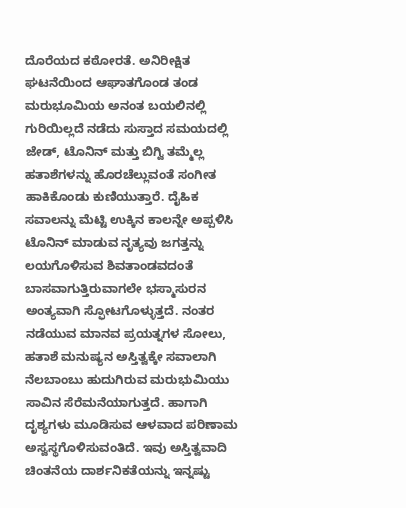ದೊರೆಯದ ಕಠೋರತೆ. ಅನಿರೀಕ್ಷಿತ ಘಟನೆಯಿಂದ ಆಘಾತಗೊಂಡ ತಂಡ ಮರುಭೂಮಿಯ ಅನಂತ ಬಯಲಿನಲ್ಲಿ ಗುರಿಯಿಲ್ಲದೆ ನಡೆದು ಸುಸ್ತಾದ ಸಮಯದಲ್ಲಿ ಜೇಡ್, ಟೊನಿನ್ ಮತ್ತು ಬಿಗ್ವಿ ತಮ್ಮೆಲ್ಲ ಹತಾಶೆಗಳನ್ನು ಹೊರಚೆಲ್ಲುವಂತೆ ಸಂಗೀತ ಹಾಕಿಕೊಂಡು ಕುಣಿಯುತ್ತಾರೆ. ದೈಹಿಕ ಸವಾಲನ್ನು ಮೆಟ್ಟಿ ಉಕ್ಕಿನ ಕಾಲನ್ನೇ ಅಪ್ಪಳಿಸಿ ಟೊನಿನ್ ಮಾಡುವ ನೃತ್ಯವು ಜಗತ್ತನ್ನು ಲಯಗೊಳಿಸುವ ಶಿವತಾಂಡವದಂತೆ ಬಾಸವಾಗುತ್ತಿರುವಾಗಲೇ ಭಸ್ಮಾಸುರನ ಅಂತ್ಯವಾಗಿ ಸ್ಫೋಟಗೊಳ್ಳುತ್ತದೆ. ನಂತರ ನಡೆಯುವ ಮಾನವ ಪ್ರಯತ್ನಗಳ ಸೋಲು, ಹತಾಶೆ ಮನುಷ್ಯನ ಅಸ್ತಿತ್ವಕ್ಕೇ ಸವಾಲಾಗಿ ನೆಲಬಾಂಬು ಹುದುಗಿರುವ ಮರುಭುಮಿಯು ಸಾವಿನ ಸೆರೆಮನೆಯಾಗುತ್ತದೆ. ಹಾಗಾಗಿ ದೃಶ್ಯಗಳು ಮೂಡಿಸುವ ಆಳವಾದ ಪರಿಣಾಮ ಅಸ್ವಸ್ಥಗೊಳಿಸುವಂತಿದೆ. ಇವು ಅಸ್ತಿತ್ವವಾದಿ ಚಿಂತನೆಯ ದಾರ್ಶನಿಕತೆಯನ್ನು ಇನ್ನಷ್ಟು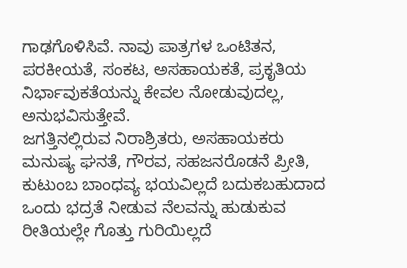ಗಾಢಗೊಳಿಸಿವೆ. ನಾವು ಪಾತ್ರಗಳ ಒಂಟಿತನ, ಪರಕೀಯತೆ, ಸಂಕಟ, ಅಸಹಾಯಕತೆ, ಪ್ರಕೃತಿಯ ನಿರ್ಭಾವುಕತೆಯನ್ನು ಕೇವಲ ನೋಡುವುದಲ್ಲ, ಅನುಭವಿಸುತ್ತೇವೆ.
ಜಗತ್ತಿನಲ್ಲಿರುವ ನಿರಾಶ್ರಿತರು, ಅಸಹಾಯಕರು ಮನುಷ್ಯ ಘನತೆ, ಗೌರವ, ಸಹಜನರೊಡನೆ ಪ್ರೀತಿ, ಕುಟುಂಬ ಬಾಂಧವ್ಯ ಭಯವಿಲ್ಲದೆ ಬದುಕಬಹುದಾದ ಒಂದು ಭದ್ರತೆ ನೀಡುವ ನೆಲವನ್ನು ಹುಡುಕುವ ರೀತಿಯಲ್ಲೇ ಗೊತ್ತು ಗುರಿಯಿಲ್ಲದೆ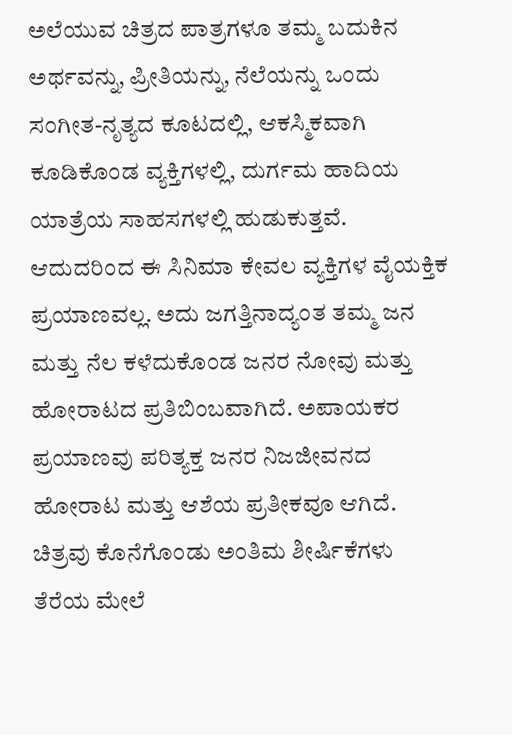ಅಲೆಯುವ ಚಿತ್ರದ ಪಾತ್ರಗಳೂ ತಮ್ಮ ಬದುಕಿನ ಅರ್ಥವನ್ನು, ಪ್ರೀತಿಯನ್ನು, ನೆಲೆಯನ್ನು ಒಂದು ಸಂಗೀತ-ನೃತ್ಯದ ಕೂಟದಲ್ಲಿ, ಆಕಸ್ಮಿಕವಾಗಿ ಕೂಡಿಕೊಂಡ ವ್ಯಕ್ತಿಗಳಲ್ಲಿ, ದುರ್ಗಮ ಹಾದಿಯ ಯಾತ್ರೆಯ ಸಾಹಸಗಳಲ್ಲಿ ಹುಡುಕುತ್ತವೆ. ಆದುದರಿಂದ ಈ ಸಿನಿಮಾ ಕೇವಲ ವ್ಯಕ್ತಿಗಳ ವೈಯಕ್ತಿಕ ಪ್ರಯಾಣವಲ್ಲ. ಅದು ಜಗತ್ತಿನಾದ್ಯಂತ ತಮ್ಮ ಜನ ಮತ್ತು ನೆಲ ಕಳೆದುಕೊಂಡ ಜನರ ನೋವು ಮತ್ತು ಹೋರಾಟದ ಪ್ರತಿಬಿಂಬವಾಗಿದೆ. ಅಪಾಯಕರ ಪ್ರಯಾಣವು ಪರಿತ್ಯಕ್ತ ಜನರ ನಿಜಜೀವನದ ಹೋರಾಟ ಮತ್ತು ಆಶೆಯ ಪ್ರತೀಕವೂ ಆಗಿದೆ.
ಚಿತ್ರವು ಕೊನೆಗೊಂಡು ಅಂತಿಮ ಶೀರ್ಷಿಕೆಗಳು ತೆರೆಯ ಮೇಲೆ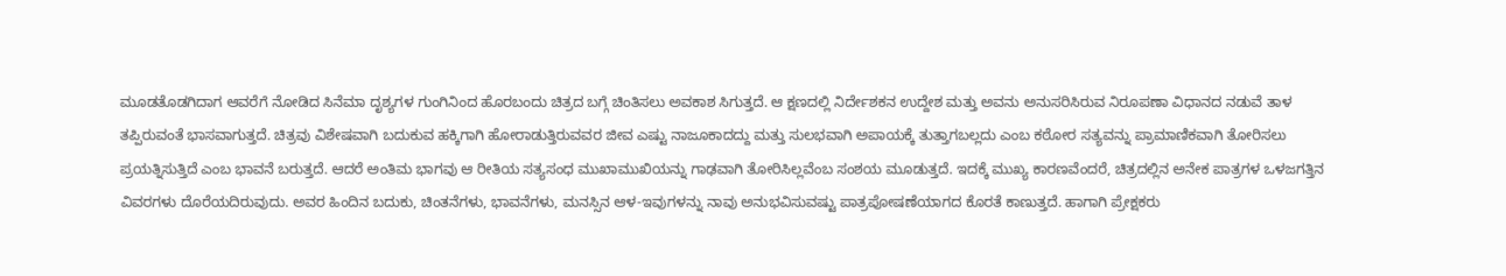ಮೂಡತೊಡಗಿದಾಗ ಆವರೆಗೆ ನೋಡಿದ ಸಿನೆಮಾ ದೃಶ್ಯಗಳ ಗುಂಗಿನಿಂದ ಹೊರಬಂದು ಚಿತ್ರದ ಬಗ್ಗೆ ಚಿಂತಿಸಲು ಅವಕಾಶ ಸಿಗುತ್ತದೆ. ಆ ಕ್ಷಣದಲ್ಲಿ ನಿರ್ದೇಶಕನ ಉದ್ದೇಶ ಮತ್ತು ಅವನು ಅನುಸರಿಸಿರುವ ನಿರೂಪಣಾ ವಿಧಾನದ ನಡುವೆ ತಾಳ ತಪ್ಪಿರುವಂತೆ ಭಾಸವಾಗುತ್ತದೆ. ಚಿತ್ರವು ವಿಶೇಷವಾಗಿ ಬದುಕುವ ಹಕ್ಕಿಗಾಗಿ ಹೋರಾಡುತ್ತಿರುವವರ ಜೀವ ಎಷ್ಟು ನಾಜೂಕಾದದ್ದು ಮತ್ತು ಸುಲಭವಾಗಿ ಅಪಾಯಕ್ಕೆ ತುತ್ತಾಗಬಲ್ಲದು ಎಂಬ ಕಠೋರ ಸತ್ಯವನ್ನು ಪ್ರಾಮಾಣಿಕವಾಗಿ ತೋರಿಸಲು ಪ್ರಯತ್ನಿಸುತ್ತಿದೆ ಎಂಬ ಭಾವನೆ ಬರುತ್ತದೆ. ಆದರೆ ಅಂತಿಮ ಭಾಗವು ಆ ರೀತಿಯ ಸತ್ಯಸಂಧ ಮುಖಾಮುಖಿಯನ್ನು ಗಾಢವಾಗಿ ತೋರಿಸಿಲ್ಲವೆಂಬ ಸಂಶಯ ಮೂಡುತ್ತದೆ. ಇದಕ್ಕೆ ಮುಖ್ಯ ಕಾರಣವೆಂದರೆ, ಚಿತ್ರದಲ್ಲಿನ ಅನೇಕ ಪಾತ್ರಗಳ ಒಳಜಗತ್ತಿನ ವಿವರಗಳು ದೊರೆಯದಿರುವುದು. ಅವರ ಹಿಂದಿನ ಬದುಕು, ಚಿಂತನೆಗಳು, ಭಾವನೆಗಳು, ಮನಸ್ಸಿನ ಆಳ-ಇವುಗಳನ್ನು ನಾವು ಅನುಭವಿಸುವಷ್ಟು ಪಾತ್ರಪೋಷಣೆಯಾಗದ ಕೊರತೆ ಕಾಣುತ್ತದೆ. ಹಾಗಾಗಿ ಪ್ರೇಕ್ಷಕರು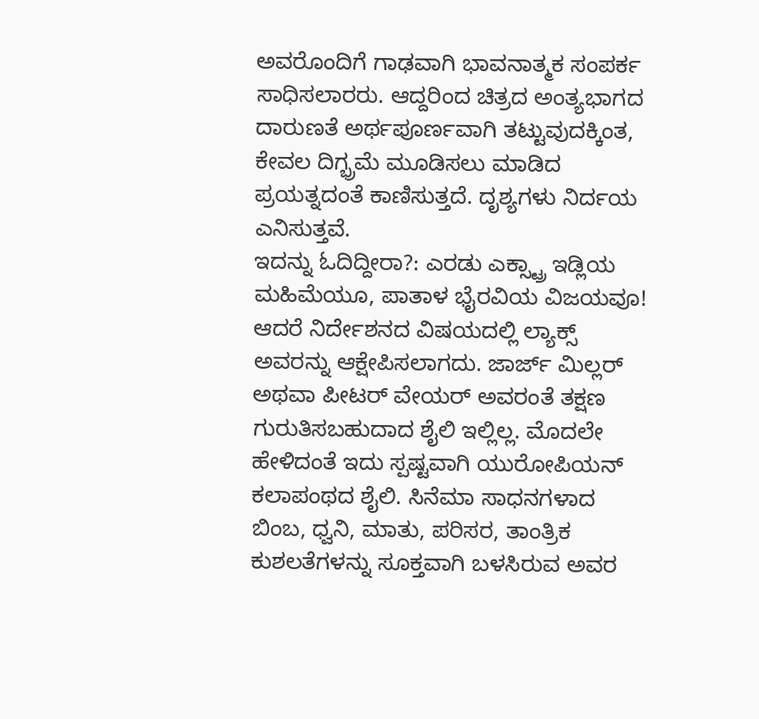ಅವರೊಂದಿಗೆ ಗಾಢವಾಗಿ ಭಾವನಾತ್ಮಕ ಸಂಪರ್ಕ ಸಾಧಿಸಲಾರರು. ಆದ್ದರಿಂದ ಚಿತ್ರದ ಅಂತ್ಯಭಾಗದ ದಾರುಣತೆ ಅರ್ಥಪೂರ್ಣವಾಗಿ ತಟ್ಟುವುದಕ್ಕಿಂತ, ಕೇವಲ ದಿಗ್ಭ್ರಮೆ ಮೂಡಿಸಲು ಮಾಡಿದ ಪ್ರಯತ್ನದಂತೆ ಕಾಣಿಸುತ್ತದೆ. ದೃಶ್ಯಗಳು ನಿರ್ದಯ ಎನಿಸುತ್ತವೆ.
ಇದನ್ನು ಓದಿದ್ದೀರಾ?: ಎರಡು ಎಕ್ಸ್ಟ್ರಾ ಇಡ್ಲಿಯ ಮಹಿಮೆಯೂ, ಪಾತಾಳ ಭೈರವಿಯ ವಿಜಯವೂ!
ಆದರೆ ನಿರ್ದೇಶನದ ವಿಷಯದಲ್ಲಿ ಲ್ಯಾಕ್ಸ್ ಅವರನ್ನು ಆಕ್ಷೇಪಿಸಲಾಗದು. ಜಾರ್ಜ್ ಮಿಲ್ಲರ್ ಅಥವಾ ಪೀಟರ್ ವೇಯರ್ ಅವರಂತೆ ತಕ್ಷಣ ಗುರುತಿಸಬಹುದಾದ ಶೈಲಿ ಇಲ್ಲಿಲ್ಲ. ಮೊದಲೇ ಹೇಳಿದಂತೆ ಇದು ಸ್ಪಷ್ಟವಾಗಿ ಯುರೋಪಿಯನ್ ಕಲಾಪಂಥದ ಶೈಲಿ. ಸಿನೆಮಾ ಸಾಧನಗಳಾದ ಬಿಂಬ, ಧ್ವನಿ, ಮಾತು, ಪರಿಸರ, ತಾಂತ್ರಿಕ ಕುಶಲತೆಗಳನ್ನು ಸೂಕ್ತವಾಗಿ ಬಳಸಿರುವ ಅವರ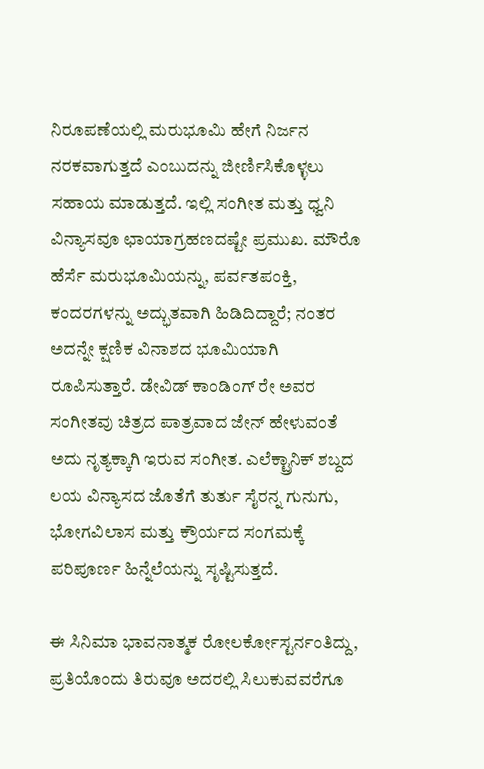ನಿರೂಪಣೆಯಲ್ಲಿ ಮರುಭೂಮಿ ಹೇಗೆ ನಿರ್ಜನ ನರಕವಾಗುತ್ತದೆ ಎಂಬುದನ್ನು ಜೀರ್ಣಿಸಿಕೊಳ್ಳಲು ಸಹಾಯ ಮಾಡುತ್ತದೆ. ಇಲ್ಲಿ ಸಂಗೀತ ಮತ್ತು ಧ್ವನಿ ವಿನ್ಯಾಸವೂ ಛಾಯಾಗ್ರಹಣದಷ್ಟೇ ಪ್ರಮುಖ. ಮೌರೊ ಹೆರ್ಸೆ ಮರುಭೂಮಿಯನ್ನು, ಪರ್ವತಪಂಕ್ತಿ, ಕಂದರಗಳನ್ನು ಅದ್ಭುತವಾಗಿ ಹಿಡಿದಿದ್ದಾರೆ; ನಂತರ ಅದನ್ನೇ ಕ್ಷಣಿಕ ವಿನಾಶದ ಭೂಮಿಯಾಗಿ ರೂಪಿಸುತ್ತಾರೆ. ಡೇವಿಡ್ ಕಾಂಡಿಂಗ್ ರೇ ಅವರ ಸಂಗೀತವು ಚಿತ್ರದ ಪಾತ್ರವಾದ ಜೇನ್ ಹೇಳುವಂತೆ ಅದು ನೃತ್ಯಕ್ಕಾಗಿ ಇರುವ ಸಂಗೀತ. ಎಲೆಕ್ಟ್ರಾನಿಕ್ ಶಬ್ದದ ಲಯ ವಿನ್ಯಾಸದ ಜೊತೆಗೆ ತುರ್ತು ಸೈರನ್ನ ಗುನುಗು, ಭೋಗವಿಲಾಸ ಮತ್ತು ಕ್ರೌರ್ಯದ ಸಂಗಮಕ್ಕೆ ಪರಿಪೂರ್ಣ ಹಿನ್ನೆಲೆಯನ್ನು ಸೃಷ್ಟಿಸುತ್ತದೆ.

ಈ ಸಿನಿಮಾ ಭಾವನಾತ್ಮಕ ರೋಲರ್ಕೋಸ್ಟರ್ನಂತಿದ್ದು, ಪ್ರತಿಯೊಂದು ತಿರುವೂ ಅದರಲ್ಲಿ ಸಿಲುಕುವವರೆಗೂ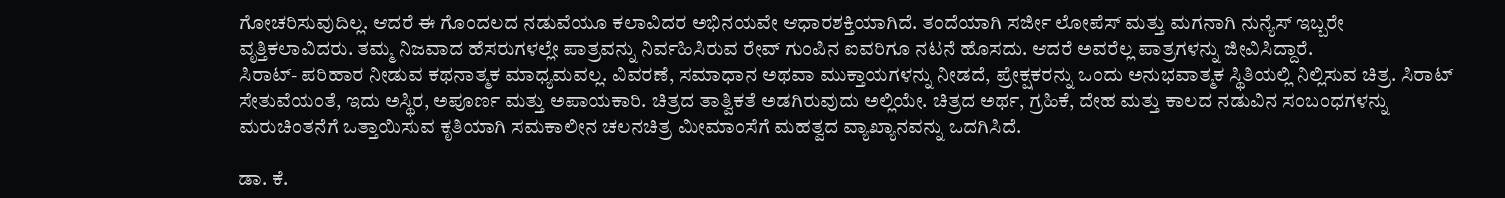ಗೋಚರಿಸುವುದಿಲ್ಲ. ಆದರೆ ಈ ಗೊಂದಲದ ನಡುವೆಯೂ ಕಲಾವಿದರ ಅಭಿನಯವೇ ಆಧಾರಶಕ್ತಿಯಾಗಿದೆ. ತಂದೆಯಾಗಿ ಸರ್ಜೀ ಲೋಪೆಸ್ ಮತ್ತು ಮಗನಾಗಿ ನುನ್ಯೆಸ್ ಇಬ್ಬರೇ ವೃತ್ತಿಕಲಾವಿದರು. ತಮ್ಮ ನಿಜವಾದ ಹೆಸರುಗಳಲ್ಲೇ ಪಾತ್ರವನ್ನು ನಿರ್ವಹಿಸಿರುವ ರೇವ್ ಗುಂಪಿನ ಐವರಿಗೂ ನಟನೆ ಹೊಸದು. ಆದರೆ ಅವರೆಲ್ಲ ಪಾತ್ರಗಳನ್ನು ಜೀವಿಸಿದ್ದಾರೆ.
ಸಿರಾಟ್- ಪರಿಹಾರ ನೀಡುವ ಕಥನಾತ್ಮಕ ಮಾಧ್ಯಮವಲ್ಲ. ವಿವರಣೆ, ಸಮಾಧಾನ ಅಥವಾ ಮುಕ್ತಾಯಗಳನ್ನು ನೀಡದೆ, ಪ್ರೇಕ್ಷಕರನ್ನು ಒಂದು ಅನುಭವಾತ್ಮಕ ಸ್ಥಿತಿಯಲ್ಲಿ ನಿಲ್ಲಿಸುವ ಚಿತ್ರ. ಸಿರಾಟ್ ಸೇತುವೆಯಂತೆ, ಇದು ಅಸ್ಥಿರ, ಅಪೂರ್ಣ ಮತ್ತು ಅಪಾಯಕಾರಿ. ಚಿತ್ರದ ತಾತ್ವಿಕತೆ ಅಡಗಿರುವುದು ಅಲ್ಲಿಯೇ. ಚಿತ್ರದ ಅರ್ಥ, ಗ್ರಹಿಕೆ, ದೇಹ ಮತ್ತು ಕಾಲದ ನಡುವಿನ ಸಂಬಂಧಗಳನ್ನು ಮರುಚಿಂತನೆಗೆ ಒತ್ತಾಯಿಸುವ ಕೃತಿಯಾಗಿ ಸಮಕಾಲೀನ ಚಲನಚಿತ್ರ ಮೀಮಾಂಸೆಗೆ ಮಹತ್ವದ ವ್ಯಾಖ್ಯಾನವನ್ನು ಒದಗಿಸಿದೆ.

ಡಾ. ಕೆ.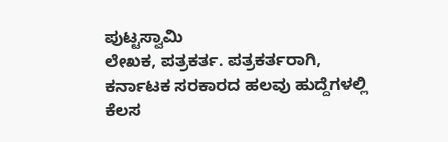ಪುಟ್ಟಸ್ವಾಮಿ
ಲೇಖಕ, ಪತ್ರಕರ್ತ. ಪತ್ರಕರ್ತರಾಗಿ, ಕರ್ನಾಟಕ ಸರಕಾರದ ಹಲವು ಹುದ್ದೆಗಳಲ್ಲಿ ಕೆಲಸ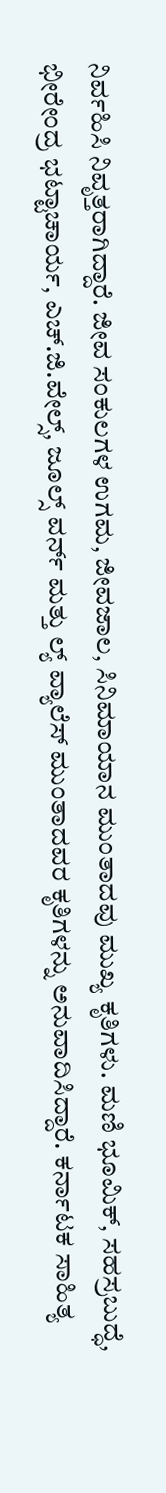ನಿರ್ವಹಿಸಿ ನಿವೃತ್ತರಾಗಿದ್ದಾರೆ. ಜೀವ ಸಂಕುಲಗಳ ಉಗಮ, ಜೀವಜಾಲ, ಸಿನಿಮಾಯಾನ ಮುಂತಾದವು ಮುಖ್ಯ ಕೃತಿಗಳು. ಮಣಿ ಭೂಮಿಕ್, ಸಹಸ್ರಬುದ್ಧೆ, ಭೀರೇಂದ್ರ ಭಟ್ಟಾಚಾರ್ಯ, ಎಚ್.ಜಿ.ವೇಲ್ಸ್, ಜೂಲ್ಸ್ ವರ್ನ್ ಮತ್ತು ಲ್ಯ್ ವ್ಯಾಲೆಸ್ ಮುಂತಾದವರ ಕೃತಿಗಳನ್ನು ಅನುವಾದಿಸಿದ್ದಾರೆ. ಕರ್ನಾಟಕ ಸಾಹಿತ್ಯ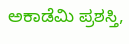ಅಕಾಡೆಮಿ ಪ್ರಶಸ್ತಿ,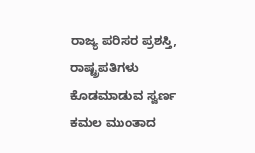ರಾಜ್ಯ ಪರಿಸರ ಪ್ರಶಸ್ತಿ, ರಾಷ್ಟ್ರಪತಿಗಳು ಕೊಡಮಾಡುವ ಸ್ವರ್ಣ ಕಮಲ ಮುಂತಾದ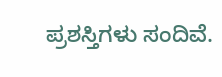ಪ್ರಶಸ್ತಿಗಳು ಸಂದಿವೆ.